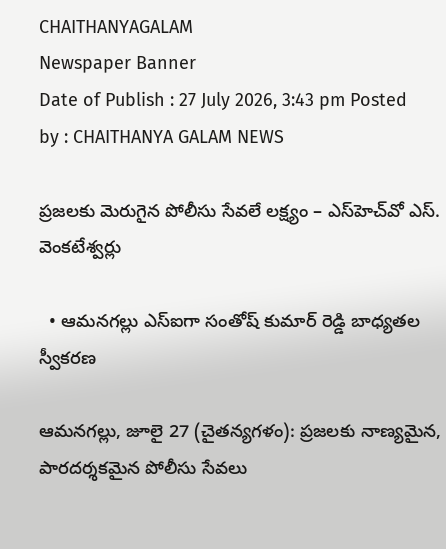CHAITHANYAGALAM
Newspaper Banner
Date of Publish : 27 July 2026, 3:43 pm Posted by : CHAITHANYA GALAM NEWS

ప్రజలకు మెరుగైన పోలీసు సేవలే లక్ష్యం – ఎస్‌హెచ్‌వో ఎస్. వెంకటేశ్వర్లు

  • ఆమనగల్లు ఎస్‌ఐగా సంతోష్ కుమార్ రెడ్డి బాధ్యతల స్వీకరణ

ఆమనగల్లు, జూలై 27 (చైతన్యగళం): ప్రజలకు నాణ్యమైన, పారదర్శకమైన పోలీసు సేవలు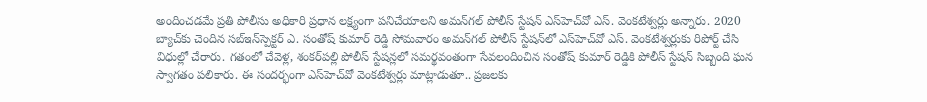అందించడమే ప్రతి పోలీసు అధికారి ప్రధాన లక్ష్యంగా పనిచేయాలని అమన్‌గల్ పోలీస్ స్టేషన్ ఎస్‌హెచ్‌వో ఎస్. వెంకటేశ్వర్లు అన్నారు. 2020 బ్యాచ్‌కు చెందిన సబ్‌ఇన్‌స్పెక్టర్ ఎ. సంతోష్ కుమార్ రెడ్డి సోమవారం అమన్‌గల్ పోలీస్ స్టేషన్‌లో ఎస్‌హెచ్‌వో ఎస్. వెంకటేశ్వర్లుకు రిపోర్ట్ చేసి విధుల్లో చేరారు. గతంలో చేవెళ్ల, శంకర్‌పల్లి పోలీస్ స్టేషన్లలో సమర్థవంతంగా సేవలందించిన సంతోష్ కుమార్ రెడ్డికి పోలీస్ స్టేషన్ సిబ్బంది ఘన స్వాగతం పలికారు. ఈ సందర్భంగా ఎస్‌హెచ్‌వో వెంకటేశ్వర్లు మాట్లాడుతూ.. ప్రజలకు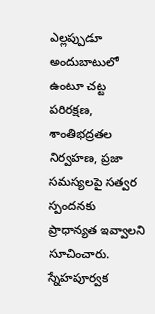ఎల్లప్పుడూ అందుబాటులో ఉంటూ చట్ట పరిరక్షణ, శాంతిభద్రతల నిర్వహణ, ప్రజా సమస్యలపై సత్వర స్పందనకు ప్రాధాన్యత ఇవ్వాలని సూచించారు. స్నేహపూర్వక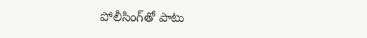పోలీసింగ్‌తో పాటు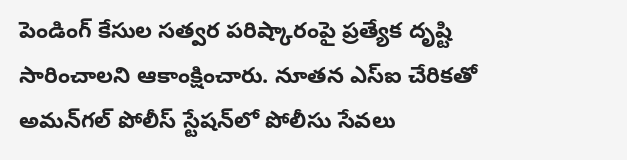పెండింగ్ కేసుల సత్వర పరిష్కారంపై ప్రత్యేక దృష్టి సారించాలని ఆకాంక్షించారు. నూతన ఎస్‌ఐ చేరికతో అమన్‌గల్ పోలీస్ స్టేషన్‌లో పోలీసు సేవలు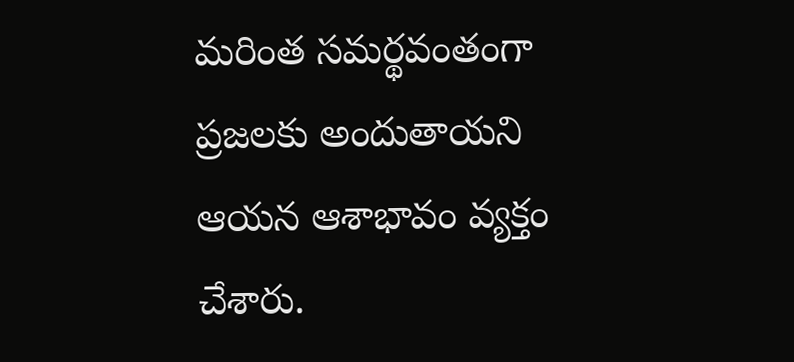మరింత సమర్థవంతంగా ప్రజలకు అందుతాయని ఆయన ఆశాభావం వ్యక్తం చేశారు.